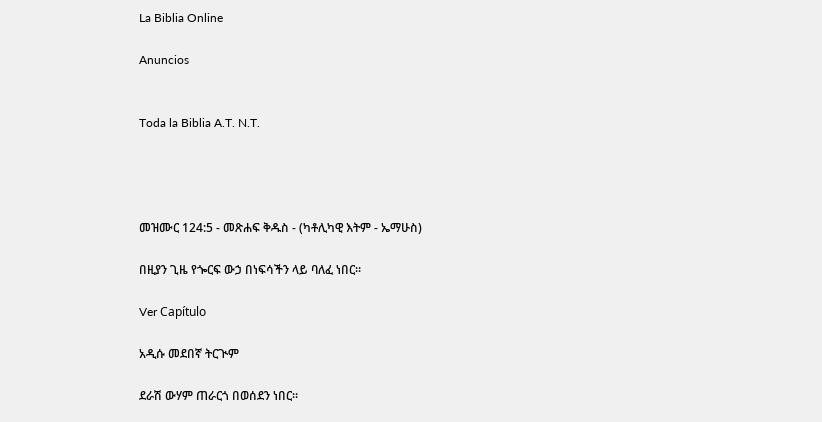La Biblia Online

Anuncios


Toda la Biblia A.T. N.T.




መዝሙር 124:5 - መጽሐፍ ቅዱስ - (ካቶሊካዊ እትም - ኤማሁስ)

በዚያን ጊዜ የጐርፍ ውኃ በነፍሳችን ላይ ባለፈ ነበር።

Ver Capítulo

አዲሱ መደበኛ ትርጒም

ደራሽ ውሃም ጠራርጎ በወሰደን ነበር።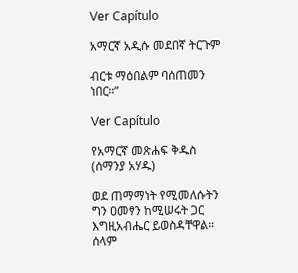Ver Capítulo

አማርኛ አዲሱ መደበኛ ትርጉም

ብርቱ ማዕበልም ባሰጠመን ነበር።”

Ver Capítulo

የአማርኛ መጽሐፍ ቅዱስ (ሰማንያ አሃዱ)

ወደ ጠማማነት የሚመለሱትን ግን ዐመፃን ከሚሠሩት ጋር እግዚአብሔር ይወስዳቸዋል። ሰላም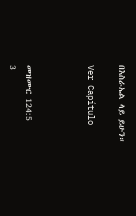በእስራኤል ላይ ይሁን።

Ver Capítulo



መዝሙር 124:5
3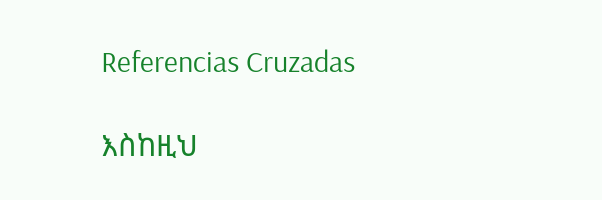Referencias Cruzadas

እስከዚህ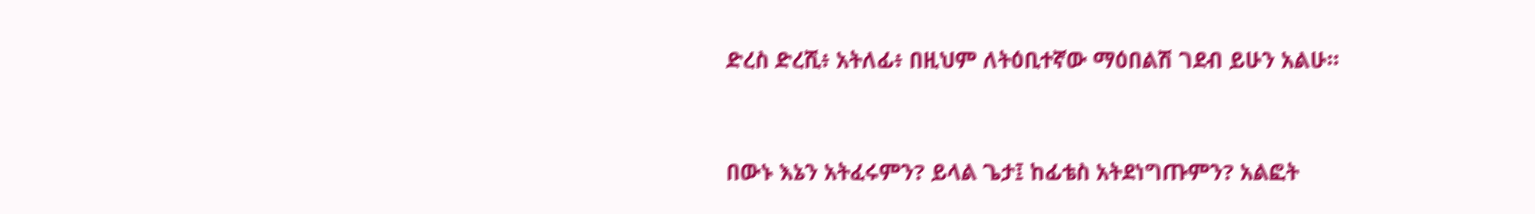ድረስ ድረሺ፥ አትለፊ፥ በዚህም ለትዕቢተኛው ማዕበልሽ ገደብ ይሁን አልሁ።


በውኑ እኔን አትፈሩምን? ይላል ጌታ፤ ከፊቴስ አትደነግጡምን? አልፎት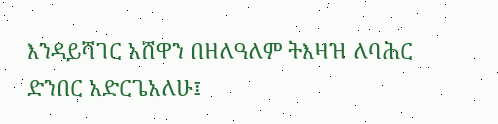እንዳይሻገር አሸዋን በዘለዓለም ትእዛዝ ለባሕር ድንበር አድርጌአለሁ፤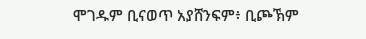ሞገዱም ቢናወጥ አያሸንፍም፥ ቢጮኽም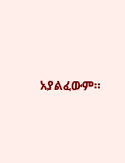አያልፈውም።